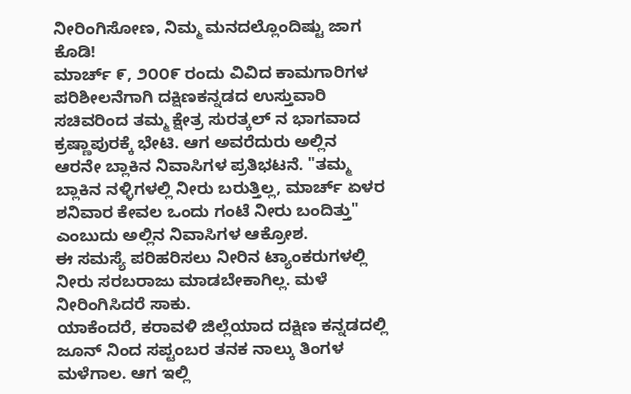ನೀರಿಂಗಿಸೋಣ, ನಿಮ್ಮ ಮನದಲ್ಲೊಂದಿಷ್ಟು ಜಾಗ ಕೊಡಿ!
ಮಾರ್ಚ್ ೯, ೨೦೦೯ ರಂದು ವಿವಿದ ಕಾಮಗಾರಿಗಳ ಪರಿಶೀಲನೆಗಾಗಿ ದಕ್ಷಿಣಕನ್ನಡದ ಉಸ್ತುವಾರಿ ಸಚಿವರಿಂದ ತಮ್ಮ ಕ್ಷೇತ್ರ ಸುರತ್ಕಲ್ ನ ಭಾಗವಾದ ಕ್ರಷ್ಣಾಪುರಕ್ಕೆ ಭೇಟಿ. ಆಗ ಅವರೆದುರು ಅಲ್ಲಿನ ಆರನೇ ಬ್ಲಾಕಿನ ನಿವಾಸಿಗಳ ಪ್ರತಿಭಟನೆ. "ತಮ್ಮ ಬ್ಲಾಕಿನ ನಳ್ಳಿಗಳಲ್ಲಿ ನೀರು ಬರುತ್ತಿಲ್ಲ, ಮಾರ್ಚ್ ಏಳರ ಶನಿವಾರ ಕೇವಲ ಒಂದು ಗಂಟೆ ನೀರು ಬಂದಿತ್ತು" ಎಂಬುದು ಅಲ್ಲಿನ ನಿವಾಸಿಗಳ ಆಕ್ರೋಶ.
ಈ ಸಮಸ್ಯೆ ಪರಿಹರಿಸಲು ನೀರಿನ ಟ್ಯಾಂಕರುಗಳಲ್ಲಿ ನೀರು ಸರಬರಾಜು ಮಾಡಬೇಕಾಗಿಲ್ಲ. ಮಳೆ ನೀರಿಂಗಿಸಿದರೆ ಸಾಕು.
ಯಾಕೆಂದರೆ, ಕರಾವಳಿ ಜಿಲ್ಲೆಯಾದ ದಕ್ಷಿಣ ಕನ್ನಡದಲ್ಲಿ ಜೂನ್ ನಿಂದ ಸಪ್ಟಂಬರ ತನಕ ನಾಲ್ಕು ತಿಂಗಳ ಮಳೆಗಾಲ. ಆಗ ಇಲ್ಲಿ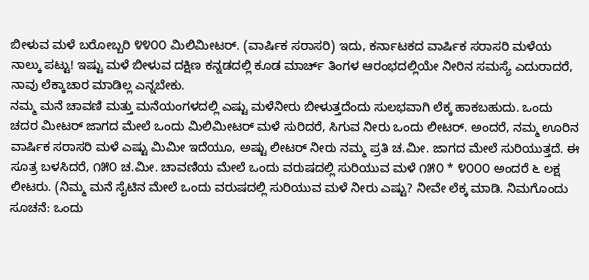ಬೀಳುವ ಮಳೆ ಬರೋಬ್ಬರಿ ೪೪೦೦ ಮಿಲಿಮೀಟರ್. (ವಾರ್ಷಿಕ ಸರಾಸರಿ) ಇದು, ಕರ್ನಾಟಕದ ವಾರ್ಷಿಕ ಸರಾಸರಿ ಮಳೆಯ ನಾಲ್ಕು ಪಟ್ಟು! ಇಷ್ಟು ಮಳೆ ಬೀಳುವ ದಕ್ಷಿಣ ಕನ್ನಡದಲ್ಲಿ ಕೂಡ ಮಾರ್ಚ್ ತಿಂಗಳ ಆರಂಭದಲ್ಲಿಯೇ ನೀರಿನ ಸಮಸ್ಯೆ ಎದುರಾದರೆ, ನಾವು ಲೆಕ್ಕಾಚಾರ ಮಾಡಿಲ್ಲ ಎನ್ನಬೇಕು.
ನಮ್ಮ ಮನೆ ಚಾವಣಿ ಮತ್ತು ಮನೆಯಂಗಳದಲ್ಲಿ ಎಷ್ಟು ಮಳೆನೀರು ಬೀಳುತ್ತದೆಂದು ಸುಲಭವಾಗಿ ಲೆಕ್ಕ ಹಾಕಬಹುದು. ಒಂದು ಚದರ ಮೀಟರ್ ಜಾಗದ ಮೇಲೆ ಒಂದು ಮಿಲಿಮೀಟರ್ ಮಳೆ ಸುರಿದರೆ, ಸಿಗುವ ನೀರು ಒಂದು ಲೀಟರ್. ಅಂದರೆ, ನಮ್ಮ ಊರಿನ ವಾರ್ಷಿಕ ಸರಾಸರಿ ಮಳೆ ಎಷ್ಟು ಮಿಮೀ ಇದೆಯೂ, ಅಷ್ಟು ಲೀಟರ್ ನೀರು ನಮ್ಮ ಪ್ರತಿ ಚ.ಮೀ. ಜಾಗದ ಮೇಲೆ ಸುರಿಯುತ್ತದೆ. ಈ ಸೂತ್ರ ಬಳಸಿದರೆ, ೧೫೦ ಚ.ಮೀ. ಚಾವಣಿಯ ಮೇಲೆ ಒಂದು ವರುಷದಲ್ಲಿ ಸುರಿಯುವ ಮಳೆ ೧೫೦ * ೪೦೦೦ ಅಂದರೆ ೬ ಲಕ್ಷ ಲೀಟರು. (ನಿಮ್ಮ ಮನೆ ಸೈಟಿನ ಮೇಲೆ ಒಂದು ವರುಷದಲ್ಲಿ ಸುರಿಯುವ ಮಳೆ ನೀರು ಎಷ್ಟು? ನೀವೇ ಲೆಕ್ಕ ಮಾಡಿ. ನಿಮಗೊಂದು ಸೂಚನೆ: ಒಂದು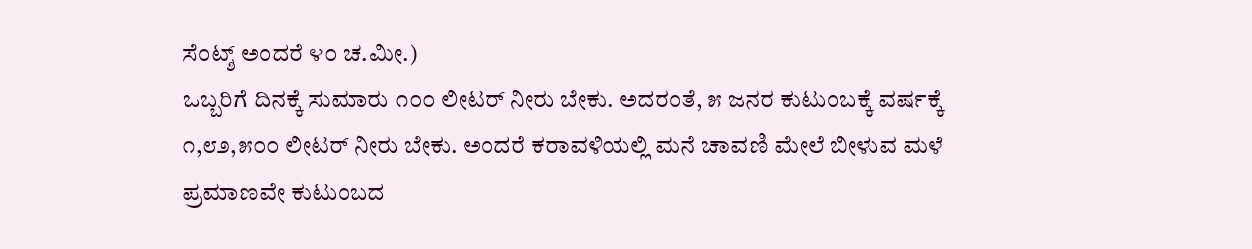ಸೆಂಟ್ಶ್ ಅಂದರೆ ೪೦ ಚ.ಮೀ.)
ಒಬ್ಬರಿಗೆ ದಿನಕ್ಕೆ ಸುಮಾರು ೧೦೦ ಲೀಟರ್ ನೀರು ಬೇಕು. ಅದರಂತೆ, ೫ ಜನರ ಕುಟುಂಬಕ್ಕೆ ವರ್ಷಕ್ಕೆ ೧,೮೨,೫೦೦ ಲೀಟರ್ ನೀರು ಬೇಕು. ಅಂದರೆ ಕರಾವಳಿಯಲ್ಲಿ ಮನೆ ಚಾವಣಿ ಮೇಲೆ ಬೀಳುವ ಮಳೆ ಪ್ರಮಾಣವೇ ಕುಟುಂಬದ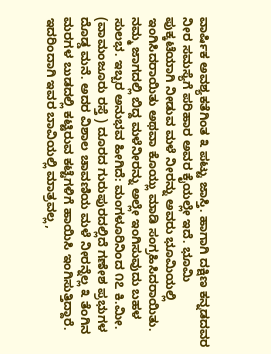ವಾರ್ಷಿಕ ಅವಶ್ಯಕತೆಗಿಂತ ೩ ಪಟ್ಟು ಜಾಸ್ತಿ. ಹಾಗಾಗಿ ದಕ್ಷಿಣ ಕನ್ನಡದವರ ನೀರ ಸಮಸ್ಯೆಗೆ ಪರಿಹಾರ ಅವರ ಕೈಯಲ್ಲೇ ಇದೆ. ಭೂಮಿ ಪುಕ್ಕಟೆಯಾಗಿ ನೀಡುವ ಮಳೆ ನೀರನ್ನು ಅವರು ಭೂಮಿಯಲ್ಲಿ ಇಂಗಿಸಿದರಾಯಿತು ಅಥವಾ ಕೊಯ್ಲು ಮಾಡಿ ಸಂಗ್ರಹಿಸಿದರಾಯಿತು.
ನಮ್ಮ ಜಾಗದಲ್ಲಿ ಬಿದ್ದ ಮಳೆನೀರನ್ನು ಅಲ್ಲೇ ಇಂಗಿಸುವುದು ಬಹಳ ಸುಲಭ. ಇಬ್ಬರ ಅನುಭವ ಹೀಗಿದೆ: ಮಂಗಳೂರಿನಿಂದ ೧೭ ಕಿ.ಮೀ. (ವಾಮಂಜೂರು ರಸ್ತೆ ) ದೂರದ ಗುರುಪುರದಲ್ಲಿದೆ ಗಣೇಶ ಪ್ರಭುಗಳ ದೊಡ್ಡ ಮನೆ. ಅದರ ವಿಶಾಲ ಚಾವಣಿಯ ಮಳೆ ನೀರನ್ನೆಲ್ಲ ೩ ತೆಂಗಿನ ಮರಗಳ ಬುಡದಲ್ಲಿ ಕಟ್ಟಿರುವ ಕಟ್ಟೆಗಳಿಗೆ ಹಾಯಿಸಿ ಇಂಗಿಸುತ್ತಿದ್ದಾರೆ. ಇದರಿಂದಾಗಿ ಇವರ ಬಾವಿಯಲ್ಲಿ ಮಾತ್ರವಲ್ಲ,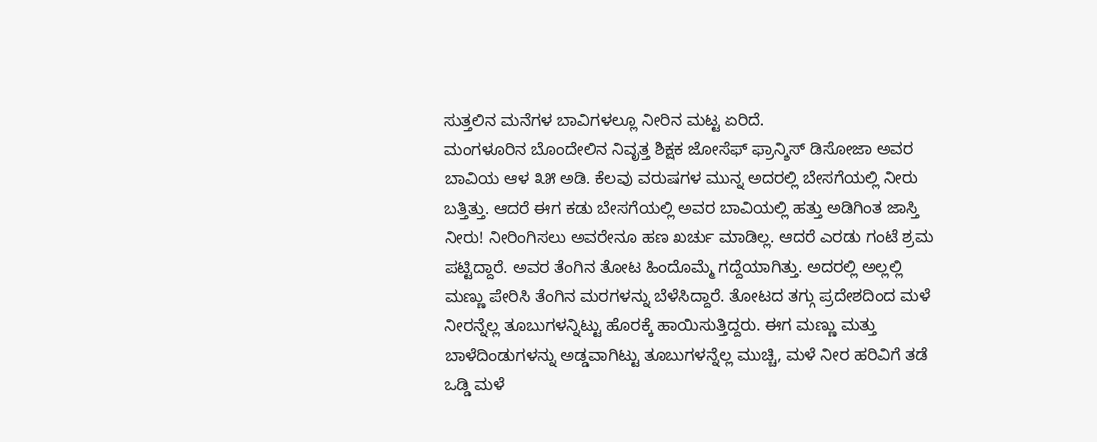ಸುತ್ತಲಿನ ಮನೆಗಳ ಬಾವಿಗಳಲ್ಲೂ ನೀರಿನ ಮಟ್ಟ ಏರಿದೆ.
ಮಂಗಳೂರಿನ ಬೊಂದೇಲಿನ ನಿವೃತ್ತ ಶಿಕ್ಷಕ ಜೋಸೆಫ್ ಫ್ರಾನ್ಶಿಸ್ ಡಿಸೋಜಾ ಅವರ ಬಾವಿಯ ಆಳ ೩೫ ಅಡಿ. ಕೆಲವು ವರುಷಗಳ ಮುನ್ನ ಅದರಲ್ಲಿ ಬೇಸಗೆಯಲ್ಲಿ ನೀರು ಬತ್ತಿತ್ತು. ಆದರೆ ಈಗ ಕಡು ಬೇಸಗೆಯಲ್ಲಿ ಅವರ ಬಾವಿಯಲ್ಲಿ ಹತ್ತು ಅಡಿಗಿಂತ ಜಾಸ್ತಿ ನೀರು! ನೀರಿಂಗಿಸಲು ಅವರೇನೂ ಹಣ ಖರ್ಚು ಮಾಡಿಲ್ಲ. ಆದರೆ ಎರಡು ಗಂಟೆ ಶ್ರಮ ಪಟ್ಟಿದ್ದಾರೆ. ಅವರ ತೆಂಗಿನ ತೋಟ ಹಿಂದೊಮ್ಮೆ ಗದ್ದೆಯಾಗಿತ್ತು. ಅದರಲ್ಲಿ ಅಲ್ಲಲ್ಲಿ ಮಣ್ಣು ಪೇರಿಸಿ ತೆಂಗಿನ ಮರಗಳನ್ನು ಬೆಳೆಸಿದ್ದಾರೆ. ತೋಟದ ತಗ್ಗು ಪ್ರದೇಶದಿಂದ ಮಳೆ ನೀರನ್ನೆಲ್ಲ ತೂಬುಗಳನ್ನಿಟ್ಟು ಹೊರಕ್ಕೆ ಹಾಯಿಸುತ್ತಿದ್ದರು. ಈಗ ಮಣ್ಣು ಮತ್ತು ಬಾಳೆದಿಂಡುಗಳನ್ನು ಅಡ್ಡವಾಗಿಟ್ಟು ತೂಬುಗಳನ್ನೆಲ್ಲ ಮುಚ್ಚಿ, ಮಳೆ ನೀರ ಹರಿವಿಗೆ ತಡೆ ಒಡ್ಡಿ ಮಳೆ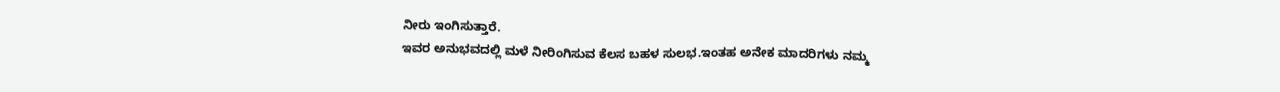ನೀರು ಇಂಗಿಸುತ್ತಾರೆ.
ಇವರ ಅನುಭವದಲ್ಲಿ ಮಳೆ ನೀರಿಂಗಿಸುವ ಕೆಲಸ ಬಹಳ ಸುಲಭ.ಇಂತಹ ಅನೇಕ ಮಾದರಿಗಳು ನಮ್ಮ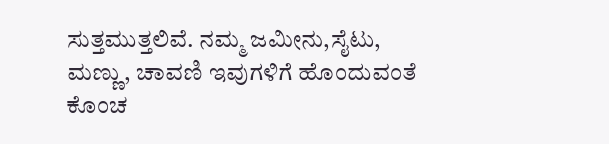ಸುತ್ತಮುತ್ತಲಿವೆ. ನಮ್ಮ ಜಮೀನು,ಸೈಟು, ಮಣ್ಣು, ಚಾವಣಿ ಇವುಗಳಿಗೆ ಹೊಂದುವಂತೆ ಕೊಂಚ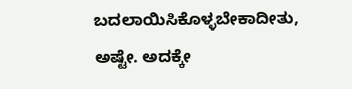ಬದಲಾಯಿಸಿಕೊಳ್ಳಬೇಕಾದೀತು, ಅಷ್ಟೇ. ಅದಕ್ಕೇ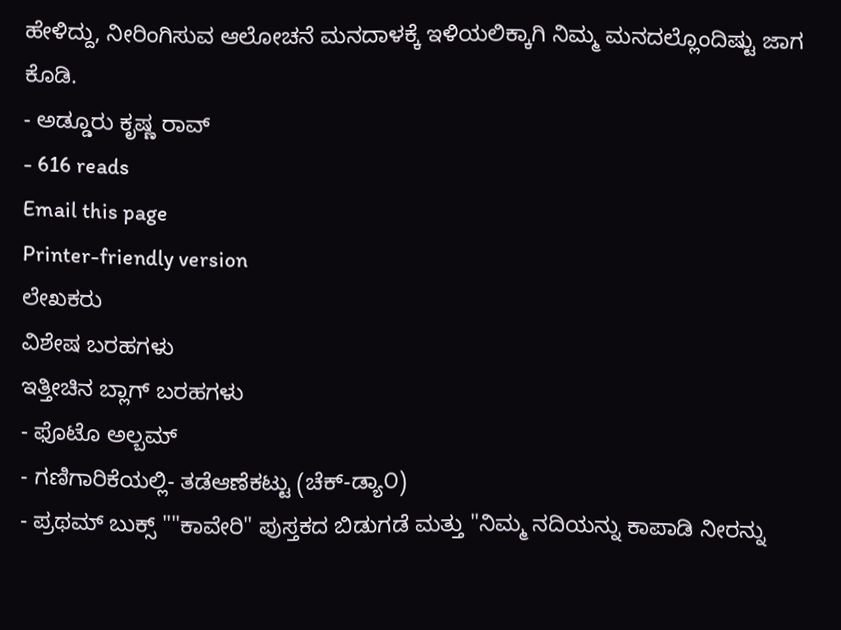ಹೇಳಿದ್ದು, ನೀರಿಂಗಿಸುವ ಆಲೋಚನೆ ಮನದಾಳಕ್ಕೆ ಇಳಿಯಲಿಕ್ಕಾಗಿ ನಿಮ್ಮ ಮನದಲ್ಲೊಂದಿಷ್ಟು ಜಾಗ ಕೊಡಿ.
- ಅಡ್ಡೂರು ಕೃಷ್ಣ ರಾವ್
- 616 reads
Email this page
Printer-friendly version
ಲೇಖಕರು
ವಿಶೇಷ ಬರಹಗಳು
ಇತ್ತೀಚಿನ ಬ್ಲಾಗ್ ಬರಹಗಳು
- ಫೊಟೊ ಅಲ್ಬಮ್
- ಗಣಿಗಾರಿಕೆಯಲ್ಲಿ- ತಡೆಆಣೆಕಟ್ಟು (ಚೆಕ್-ಡ್ಯಾ೦)
- ಪ್ರಥಮ್ ಬುಕ್ಸ್ ""ಕಾವೇರಿ" ಪುಸ್ತಕದ ಬಿಡುಗಡೆ ಮತ್ತು "ನಿಮ್ಮ ನದಿಯನ್ನು ಕಾಪಾಡಿ ನೀರನ್ನು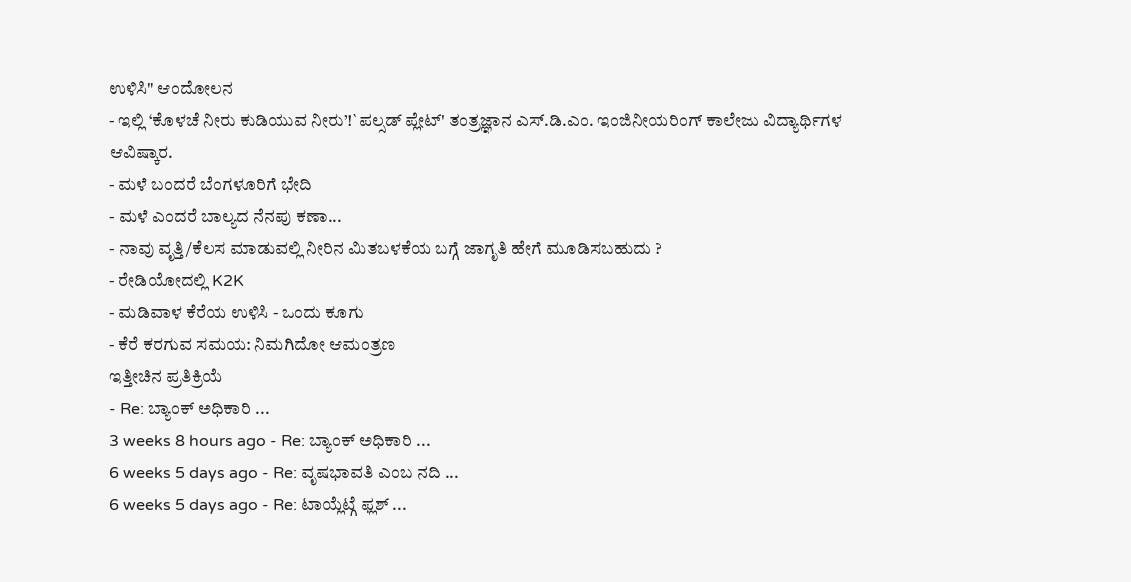ಉಳಿಸಿ" ಆಂದೋಲನ
- ಇಲ್ಲಿ ‘ಕೊಳಚೆ ನೀರು ಕುಡಿಯುವ ನೀರು’!`ಪಲ್ಸಡ್ ಪ್ಲೇಟ್' ತಂತ್ರಜ್ಞಾನ ಎಸ್.ಡಿ.ಎಂ. ಇಂಜಿನೀಯರಿಂಗ್ ಕಾಲೇಜು ವಿದ್ಯಾರ್ಥಿಗಳ ಆವಿಷ್ಕಾರ.
- ಮಳೆ ಬಂದರೆ ಬೆಂಗಳೂರಿಗೆ ಭೇದಿ
- ಮಳೆ ಎಂದರೆ ಬಾಲ್ಯದ ನೆನಪು ಕಣಾ...
- ನಾವು ವೃತ್ತಿ/ಕೆಲಸ ಮಾಡುವಲ್ಲಿ ನೀರಿನ ಮಿತಬಳಕೆಯ ಬಗ್ಗೆ ಜಾಗೃತಿ ಹೇಗೆ ಮೂಡಿಸಬಹುದು ?
- ರೇಡಿಯೋದಲ್ಲಿ K2K
- ಮಡಿವಾಳ ಕೆರೆಯ ಉಳಿಸಿ - ಒಂದು ಕೂಗು
- ಕೆರೆ ಕರಗುವ ಸಮಯ: ನಿಮಗಿದೋ ಆಮಂತ್ರಣ
ಇತ್ತೀಚಿನ ಪ್ರತಿಕ್ರಿಯೆ
- Re: ಬ್ಯಾಂಕ್ ಅಧಿಕಾರಿ ...
3 weeks 8 hours ago - Re: ಬ್ಯಾಂಕ್ ಅಧಿಕಾರಿ ...
6 weeks 5 days ago - Re: ವೃಷಭಾವತಿ ಎಂಬ ನದಿ ...
6 weeks 5 days ago - Re: ಟಾಯ್ಲೆಟ್ಗೆ ಫ್ಲಶ್ ...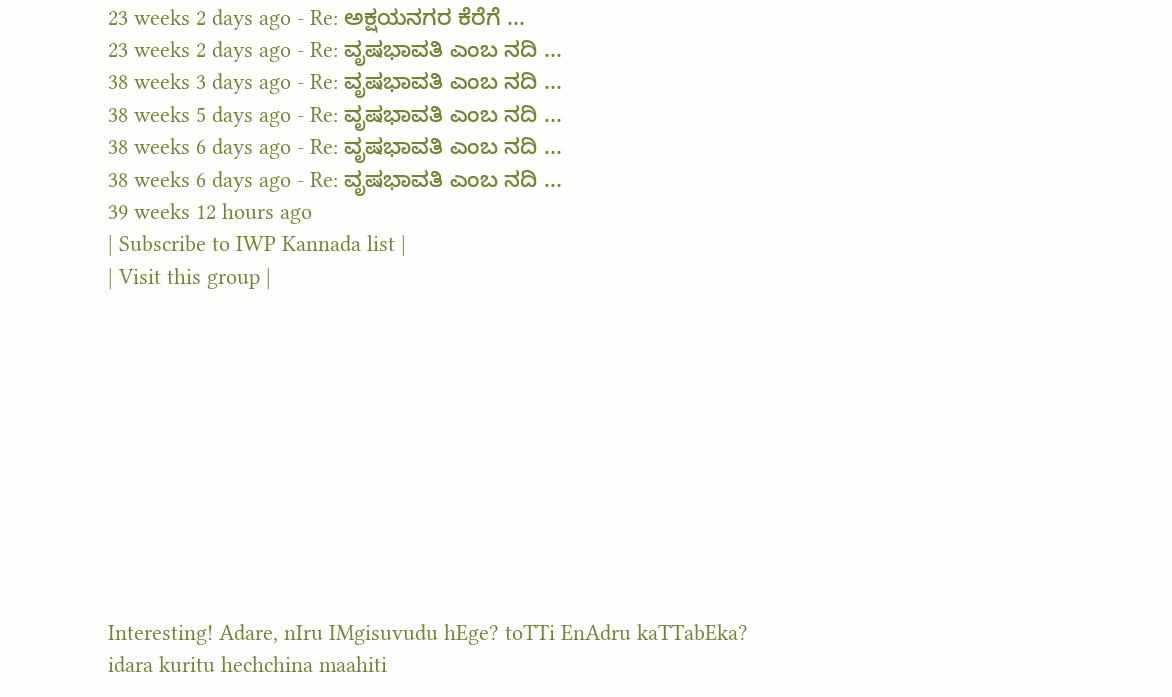23 weeks 2 days ago - Re: ಅಕ್ಷಯನಗರ ಕೆರೆಗೆ ...
23 weeks 2 days ago - Re: ವೃಷಭಾವತಿ ಎಂಬ ನದಿ ...
38 weeks 3 days ago - Re: ವೃಷಭಾವತಿ ಎಂಬ ನದಿ ...
38 weeks 5 days ago - Re: ವೃಷಭಾವತಿ ಎಂಬ ನದಿ ...
38 weeks 6 days ago - Re: ವೃಷಭಾವತಿ ಎಂಬ ನದಿ ...
38 weeks 6 days ago - Re: ವೃಷಭಾವತಿ ಎಂಬ ನದಿ ...
39 weeks 12 hours ago
| Subscribe to IWP Kannada list |
| Visit this group |










Interesting! Adare, nIru IMgisuvudu hEge? toTTi EnAdru kaTTabEka? idara kuritu hechchina maahiti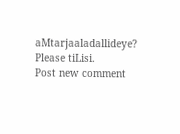aMtarjaaladallideye? Please tiLisi.
Post new comment